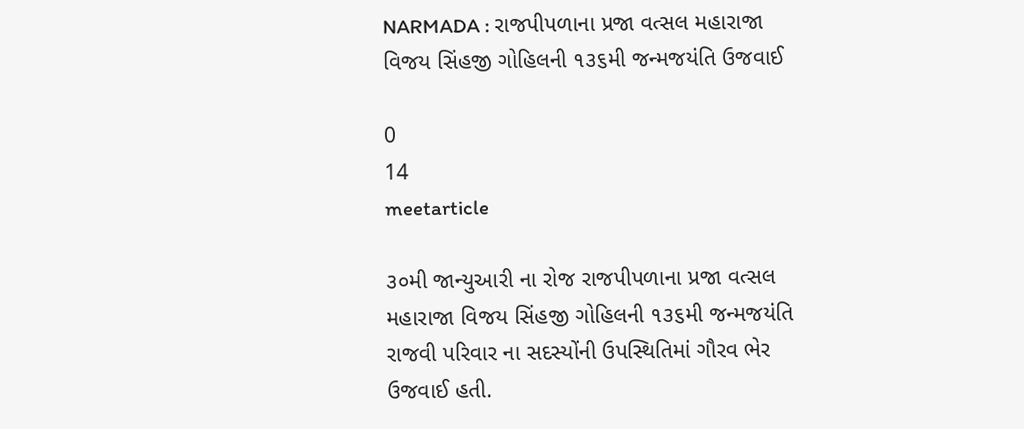NARMADA : રાજપીપળાના પ્રજા વત્સલ મહારાજા વિજય સિંહજી ગોહિલની ૧૩૬મી જન્મજયંતિ ઉજવાઈ

0
14
meetarticle

૩૦મી જાન્યુઆરી ના રોજ રાજપીપળાના પ્રજા વત્સલ મહારાજા વિજય સિંહજી ગોહિલની ૧૩૬મી જન્મજયંતિ રાજવી પરિવાર ના સદસ્યોંની ઉપસ્થિતિમાં ગૌરવ ભેર ઉજવાઈ હતી.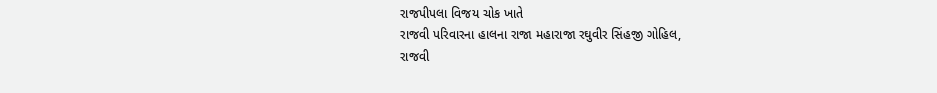રાજપીપલા વિજય ચોક ખાતે
રાજવી પરિવારના હાલના રાજા મહારાજા રઘુવીર સિંહજી ગોહિલ,
રાજવી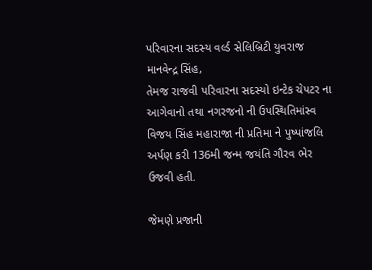પરિવારના સદસ્ય વર્લ્ડ સેલિબ્રિટી યુવરાજ માનવેન્દ્ર સિંહ,
તેમજ રાજવી પરિવારના સદસ્યો ઇન્ટેક ચેપટર ના આગેવાનો તથા નગરજનો ની ઉપસ્થિતિમાંસ્વ વિજય સિંહ મહારાજા ની પ્રતિમા ને પુષ્પાંજલિ અર્પણ કરી 136મી જન્મ જયંતિ ગૌરવ ભેર ઉજવી હતી.

જેમણે પ્રજાની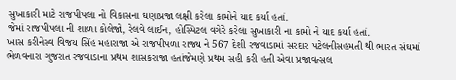સુખાકારી માટે રાજપીપલા નો વિકાસના ઘણાપ્રજા લક્ષી કરેલા કામોને યાદ કર્યા હતાં.
જેમાં રાજપીપલા ની શાળા કોલેજો, રેલવે લાઈન, હોસ્પિટલ વગેરે કરેલા સુખાકારી ના કામો ને યાદ કર્યા હતાં.
ખાસ કરીનેસ્વ વિજય સિંહ મહારાજા એ રાજપીપળા રાજ્ય ને 567 દેશી રજવાડામાં સરદાર પટેલનીસહમતી થી ભારત સંઘમાં ભેળવનારા ગુજરાત રજવાડાના પ્રથમ શાસકરાજા હતાંજેમણે પ્રથમ સહી કરી હતી એવા પ્રજાવત્સલ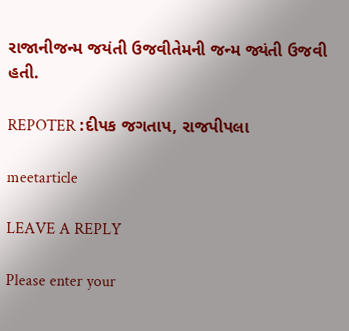રાજાનીજન્મ જયંતી ઉજવીતેમની જન્મ જ્યંતી ઉજવી હતી.

REPOTER :દીપક જગતાપ, રાજપીપલા

meetarticle

LEAVE A REPLY

Please enter your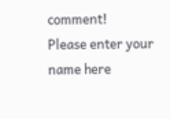comment!
Please enter your name here